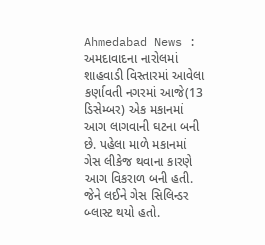Ahmedabad News : અમદાવાદના નારોલમાં શાહવાડી વિસ્તારમાં આવેલા કર્ણાવતી નગરમાં આજે(13 ડિસેમ્બર) એક મકાનમાં આગ લાગવાની ઘટના બની છે. પહેલા માળે મકાનમાં ગેસ લીકેજ થવાના કારણે આગ વિકરાળ બની હતી. જેને લઈને ગેસ સિલિન્ડર બ્લાસ્ટ થયો હતો.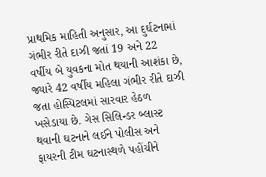પ્રાથમિક માહિતી અનુસાર, આ દુર્ઘટનામાં ગંભીર રીતે દાઝી જતાં 19 અને 22 વર્ષીય બે યુવકના મોત થયાની આશંકા છે, જ્યારે 42 વર્ષીય મહિલા ગંભીર રીતે દાઝી જતા હોસ્પિટલમાં સારવાર હેઠળ ખસેડાયા છે. ગેસ સિલિન્ડર બ્લાસ્ટ થવાની ઘટનાને લઈને પોલીસ અને ફાયરની ટીમ ઘટનાસ્થળે પહોંચીને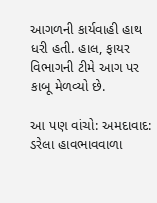આગળની કાર્યવાહી હાથ ધરી હતી. હાલ, ફાયર વિભાગની ટીમે આગ પર કાબૂ મેળવ્યો છે.

આ પણ વાંચો: અમદાવાદ: ડરેલા હાવભાવવાળા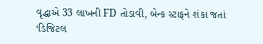વૃદ્ધાએ 33 લાખની FD તોડાવી, બેન્ક સ્ટાફને શંકા જતાં ‘ડિજિટલ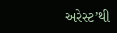અરેસ્ટ’થી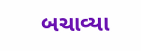બચાવ્યા